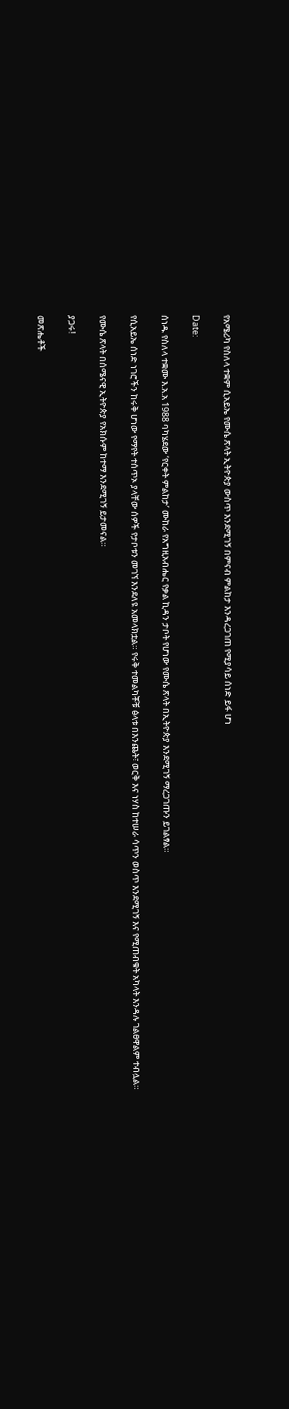የአሜሪካ የስለላ ተቋም ሲአይኤ የሙሴ ጽላት ኢትዮጵያ ውስጥ እንደሚገኝ በምናብ ምልከታ እንዳረጋገጠ የሚያሳይ ሰነድ ይፋ ሆነ

Date:

ሰነዱ የስለላ ተቋሙ እ.አ.አ 1988 ባካሄደው ‘የርቀት ምልከታ’ ሙከራ የአግዚአብሔር የቃል ኪዳን ታቦት የሆነው የሙሴ ጽላት በኢትዮጵያ እንደሚገኝ ማረጋገጡን ይገልፃል።

የሲአይኤ ሰነድ ነገሮችን ከሩቅ ሆነው የማየት ተሰጥኦ ያላቸው ሰዎች የታቦቱን መገኘ እንደለዩ አመላክቷል። የሩቅ ተመልካቾቹ ፅላቱ በእንጨት፣ ወርቅ እና ነሃስ ከተሠራ ሳጥን ወስጥ እንደሚገኝ እና የሚጠብቁት አካላት እንዳሉ ገልፀዋልም ተብሏል።

የሙሴ ጽላት በሰሜናዊ ኢትዮጵያ የአክሱም ከተማ እንደሚገኝ ይታመናል።

ያጋሩ!

መጽሔቶች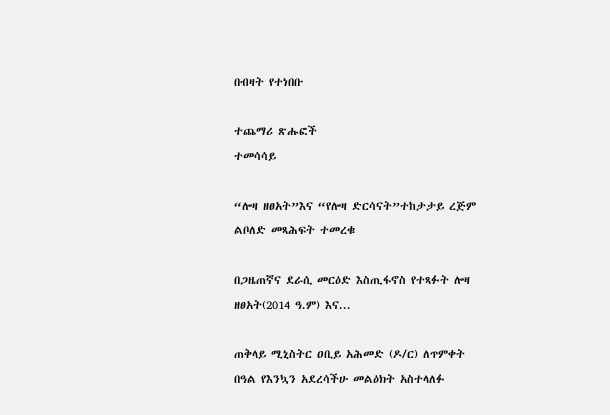በብዛት የተነበቡ

ተጨማሪ ጽሑፎች
ተመሳሳይ

“ሎዛ ዘፀአት”እና “የሎዛ ድርሳናት”ተከታታይ ረጅም ልቦለድ መጻሕፍት ተመረቁ

በጋዜጠኛና ደራሲ መርዕድ እስጢፋኖስ የተጻፉት ሎዛ ዘፀአት(2014 ዓ.ም) እና...

ጠቅላይ ሚኒስትር ዐቢይ አሕመድ (ዶ/ር) ለጥምቀት በዓል የእንኳን አደረሳችሁ መልዕክት አስተላለፉ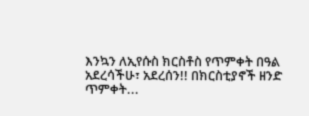እንኳን ለኢየሱስ ክርስቶስ የጥምቀት በዓል አደረሳችሁ፣ አደረሰን!! በክርስቲያኖች ዘንድ ጥምቀት...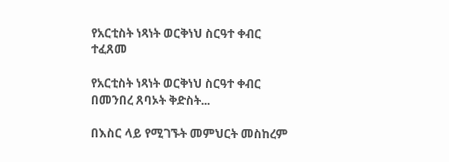የአርቲስት ነጻነት ወርቅነህ ስርዓተ ቀብር ተፈጸመ

የአርቲስት ነጻነት ወርቅነህ ስርዓተ ቀብር በመንበረ ጸባኦት ቅድስት...

በእስር ላይ የሚገኙት መምህርት መስከረም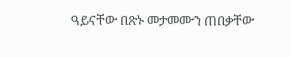ዓይናቸው በጽኑ መታመሙን ጠበቃቸው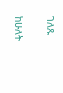ገለጹ

ከሁለት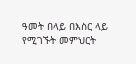ዓመት በላይ በእስር ላይ የሚገኙት መምህርት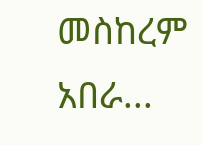መስከረም አበራ...